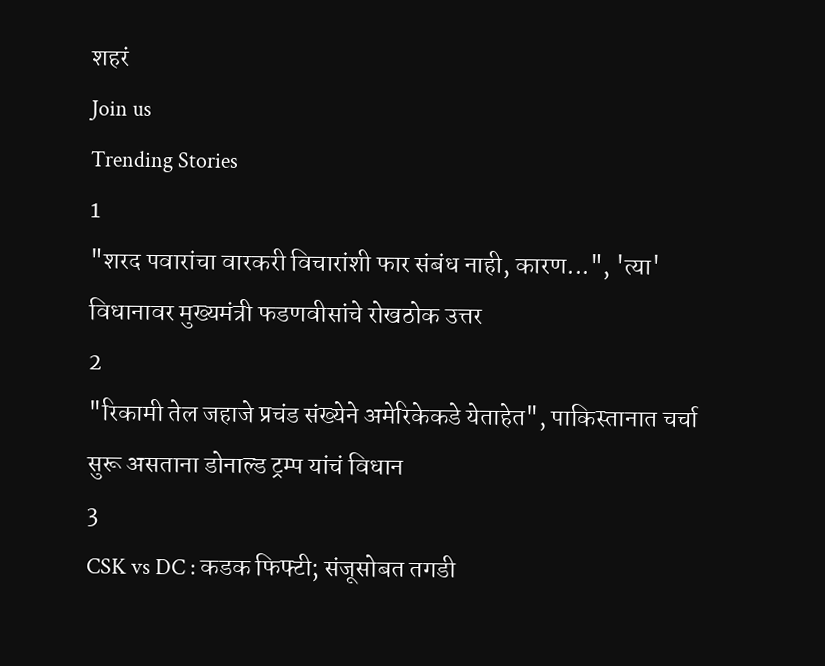शहरं
Join us
Trending Stories
1
"शरद पवारांचा वारकरी विचारांशी फार संबंध नाही, कारण...", 'त्या' विधानावर मुख्यमंत्री फडणवीसांचे रोखठोक उत्तर
2
"रिकामी तेल जहाजे प्रचंड संख्येने अमेरिकेकडे येताहेत", पाकिस्तानात चर्चा सुरू असताना डोनाल्ड ट्रम्प यांचं विधान
3
CSK vs DC : कडक फिफ्टी; संजूसोबत तगडी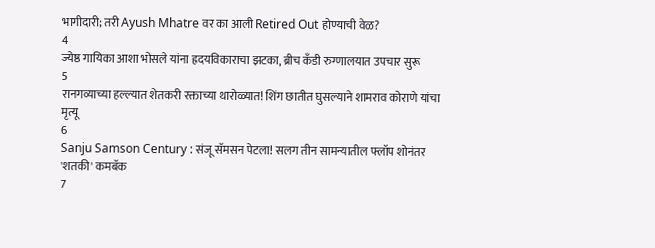भागीदारी; तरी Ayush Mhatre वर का आली Retired Out होण्याची वेळ?
4
ज्येष्ठ गायिका आशा भोसले यांना ह्रदयविकाराचा झटका, ब्रीच कँडी रुग्णालयात उपचार सुरू
5
रानगव्याच्या हल्ल्यात शेतकरी रक्ताच्या थारोळ्यात! शिंग छातीत घुसल्याने शामराव कोराणे यांचा मृत्यू
6
Sanju Samson Century : संजू सॅमसन पेटला! सलग तीन सामन्यातील फ्लॉप शोनंतर 'शतकी' कमबॅक
7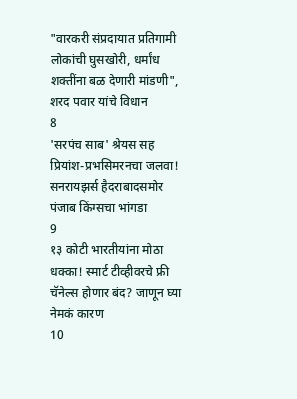"वारकरी संप्रदायात प्रतिगामी लोकांची घुसखोरी, धर्मांध शक्तींना बळ देणारी मांडणी", शरद पवार यांचे विधान
8
'सरपंच साब' श्रेयस सह प्रियांश-प्रभसिमरनचा जलवा! सनरायझर्स हैदराबादसमोर पंजाब किंग्सचा भांगडा
9
१३ कोटी भारतीयांना मोठा धक्का! स्मार्ट टीव्हीवरचे फ्री चॅनेल्स होणार बंद? जाणून घ्या नेमकं कारण
10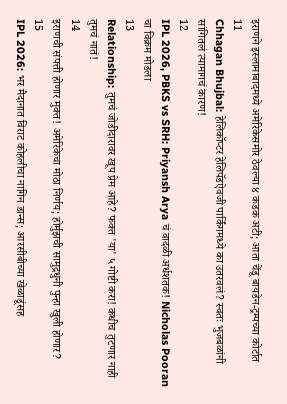इराणने इस्लामाबादमध्ये अमेरिकेसमोर ठेवल्या ४ कडक अटी; आता चेंडू बायडेन-ट्रम्पच्या कोर्टात
11
Chhagan Bhujbal: हेलिकॉप्टर हेलिपॅडऐवजी पार्किंगमध्ये का उतरवलं? स्वतः भुजबळांनी सांगितलं त्यामागचं कारण!
12
IPL 2026, PBKS vs SRH: Priyansh Arya चं वादळी अर्धशतक! Nicholas Pooran चा विक्रम मोडला
13
Relationship: तुमचं जोडीदारावर खूप प्रेम आहे? फक्त 'या' ५ गोष्टी करा! कधीच तुटणार नाही तुमचं नातं!
14
इराणची संपत्ती होणार मुक्त! अमेरिकेचा मोठा निर्णय; होर्मुझची सामुद्रधुनी पुन्हा खुली होणार?
15
IPL 2026: भर मैदानात विराट कोहलीचा नागिन डान्स; आरसीबीच्या खेळाडूंसह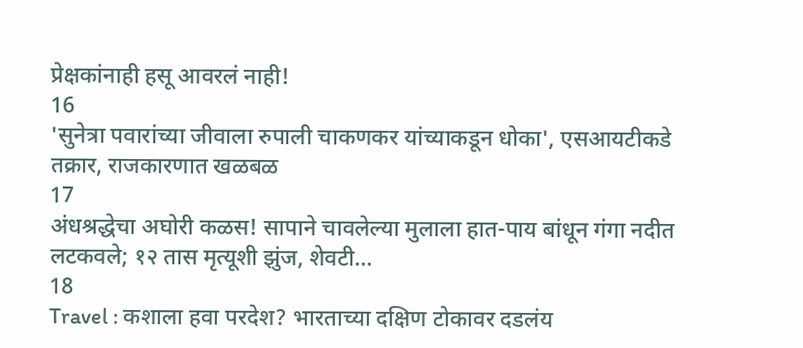प्रेक्षकांनाही हसू आवरलं नाही!
16
'सुनेत्रा पवारांच्या जीवाला रुपाली चाकणकर यांच्याकडून धोका', एसआयटीकडे तक्रार, राजकारणात खळबळ
17
अंधश्रद्धेचा अघोरी कळस! सापाने चावलेल्या मुलाला हात-पाय बांधून गंगा नदीत लटकवले; १२ तास मृत्यूशी झुंज, शेवटी...
18
Travel : कशाला हवा परदेश? भारताच्या दक्षिण टोकावर दडलंय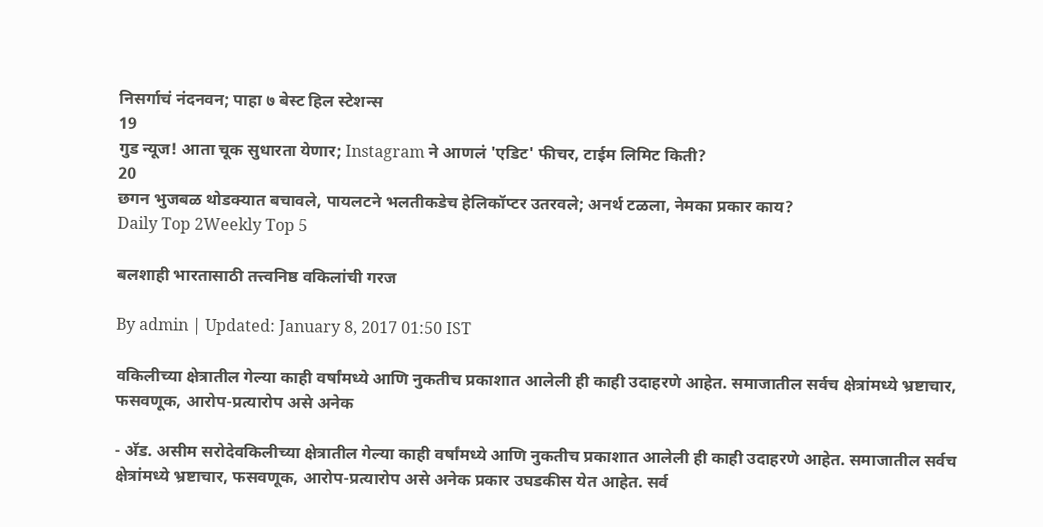निसर्गाचं नंदनवन; पाहा ७ बेस्ट हिल स्टेशन्स
19
गुड न्यूज! आता चूक सुधारता येणार; Instagram ने आणलं 'एडिट' फीचर, टाईम लिमिट किती?
20
छगन भुजबळ थोडक्यात बचावले, पायलटने भलतीकडेच हेलिकॉप्टर उतरवले; अनर्थ टळला, नेमका प्रकार काय?
Daily Top 2Weekly Top 5

बलशाही भारतासाठी तत्त्वनिष्ठ वकिलांची गरज

By admin | Updated: January 8, 2017 01:50 IST

वकिलीच्या क्षेत्रातील गेल्या काही वर्षांमध्ये आणि नुकतीच प्रकाशात आलेली ही काही उदाहरणे आहेत. समाजातील सर्वच क्षेत्रांमध्ये भ्रष्टाचार, फसवणूक, आरोप-प्रत्यारोप असे अनेक

- अ‍ॅड. असीम सरोदेवकिलीच्या क्षेत्रातील गेल्या काही वर्षांमध्ये आणि नुकतीच प्रकाशात आलेली ही काही उदाहरणे आहेत. समाजातील सर्वच क्षेत्रांमध्ये भ्रष्टाचार, फसवणूक, आरोप-प्रत्यारोप असे अनेक प्रकार उघडकीस येत आहेत. सर्व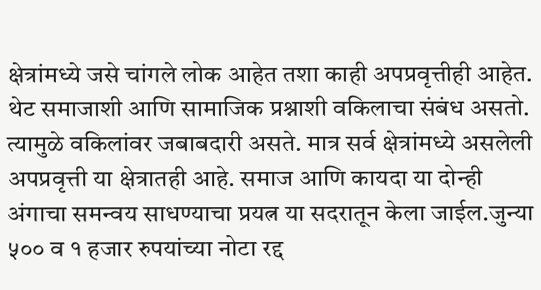क्षेत्रांमध्ये जसे चांगले लोक आहेत तशा काही अपप्रवृत्तीही आहेत. थेट समाजाशी आणि सामाजिक प्रश्नाशी वकिलाचा संबंध असतो. त्यामुळे वकिलांवर जबाबदारी असते. मात्र सर्व क्षेत्रांमध्ये असलेली अपप्रवृत्ती या क्षेत्रातही आहे. समाज आणि कायदा या दोन्ही अंगाचा समन्वय साधण्याचा प्रयत्न या सदरातून केला जाईल.जुन्या ५०० व १ हजार रुपयांच्या नोटा रद्द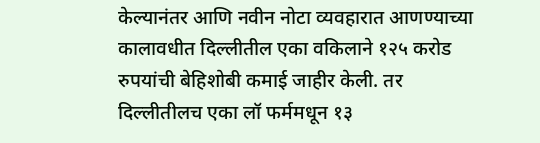केल्यानंतर आणि नवीन नोटा व्यवहारात आणण्याच्या कालावधीत दिल्लीतील एका वकिलाने १२५ करोड रुपयांची बेहिशोबी कमाई जाहीर केली. तर दिल्लीतीलच एका लॉ फर्ममधून १३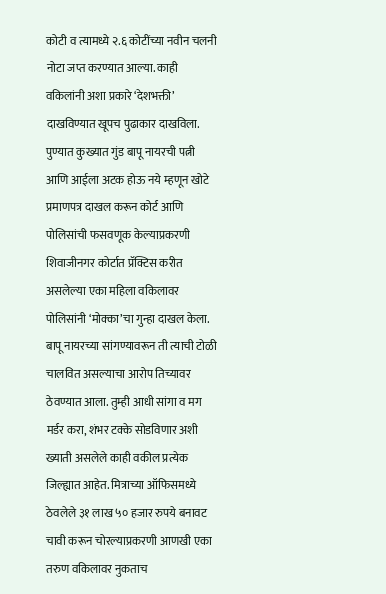कोटी व त्यामध्ये २.६ कोटींच्या नवीन चलनी नोटा जप्त करण्यात आल्या. काही वकिलांनी अशा प्रकारे ‘देशभक्ती’ दाखविण्यात खूपच पुढाकार दाखविला. पुण्यात कुख्यात गुंड बापू नायरची पत्नी आणि आईला अटक होऊ नये म्हणून खोटे प्रमाणपत्र दाखल करून कोर्ट आणि पोलिसांची फसवणूक केल्याप्रकरणी शिवाजीनगर कोर्टात प्रॅक्टिस करीत असलेल्या एका महिला वकिलावर पोलिसांनी ‘मोक्का’चा गुन्हा दाखल केला. बापू नायरच्या सांगण्यावरून ती त्याची टोळी चालवित असल्याचा आरोप तिच्यावर ठेवण्यात आला. तुम्ही आधी सांगा व मग मर्डर करा, शंभर टक्के सोडविणार अशी ख्याती असलेले काही वकील प्रत्येक जिल्ह्यात आहेत. मित्राच्या ऑफिसमध्ये ठेवलेले ३१ लाख ५० हजार रुपये बनावट चावी करून चोरल्याप्रकरणी आणखी एका तरुण वकिलावर नुकताच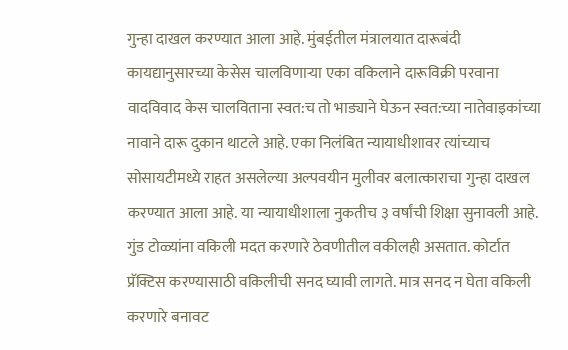गुन्हा दाखल करण्यात आला आहे. मुंबईतील मंत्रालयात दारूबंदी कायद्यानुसारच्या केसेस चालविणाऱ्या एका वकिलाने दारूविक्री परवाना वादविवाद केस चालविताना स्वत:च तो भाड्याने घेऊन स्वत:च्या नातेवाइकांच्या नावाने दारू दुकान थाटले आहे. एका निलंबित न्यायाधीशावर त्यांच्याच सोसायटीमध्ये राहत असलेल्या अल्पवयीन मुलीवर बलात्काराचा गुन्हा दाखल करण्यात आला आहे. या न्यायाधीशाला नुकतीच ३ वर्षांची शिक्षा सुनावली आहे. गुंड टोळ्यांना वकिली मदत करणारे ठेवणीतील वकीलही असतात. कोर्टात प्रॅक्टिस करण्यासाठी वकिलीची सनद घ्यावी लागते. मात्र सनद न घेता वकिली करणारे बनावट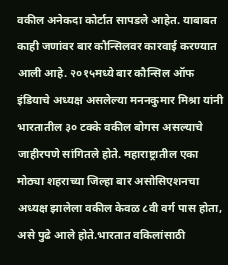वकील अनेकदा कोर्टात सापडले आहेत. याबाबत काही जणांवर बार कौन्सिलवर कारवाई करण्यात आली आहे. २०१५मध्ये बार कौन्सिल ऑफ इंडियाचे अध्यक्ष असलेल्या मननकुमार मिश्रा यांनी भारतातील ३० टक्के वकील बोगस असल्याचे जाहीरपणे सांगितले होते. महाराष्ट्रातील एका मोठ्या शहराच्या जिल्हा बार असोसिएशनचा अध्यक्ष झालेला वकील केवळ ८वी वर्ग पास होता, असे पुढे आले होते.भारतात वकिलांसाठी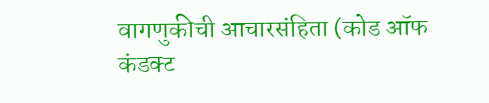वागणुकीची आचारसंहिता (कोड ऑफ कंडक्ट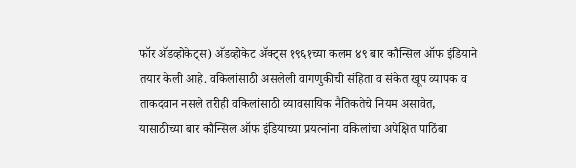फॉर अ‍ॅडव्होकेट्स) अ‍ॅडव्होकेट अ‍ॅक्ट्स १९६१च्या कलम ४९ बार कौन्सिल ऑफ इंडियाने तयार केली आहे. वकिलांसाठी असलेली वागणुकीची संहिता व संकेत खूप व्यापक व ताकदवान नसले तरीही वकिलांसाठी व्यावसायिक नैतिकतेचे नियम असावेत, यासाठीच्या बार कौन्सिल ऑफ इंडियाच्या प्रयत्नांना वकिलांचा अपेक्षित पाठिंबा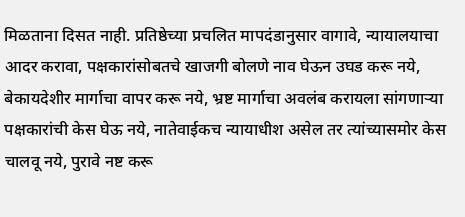मिळताना दिसत नाही. प्रतिष्ठेच्या प्रचलित मापदंडानुसार वागावे, न्यायालयाचा आदर करावा, पक्षकारांसोबतचे खाजगी बोलणे नाव घेऊन उघड करू नये, बेकायदेशीर मार्गाचा वापर करू नये, भ्रष्ट मार्गाचा अवलंब करायला सांगणाऱ्या पक्षकारांची केस घेऊ नये, नातेवाईकच न्यायाधीश असेल तर त्यांच्यासमोर केस चालवू नये, पुरावे नष्ट करू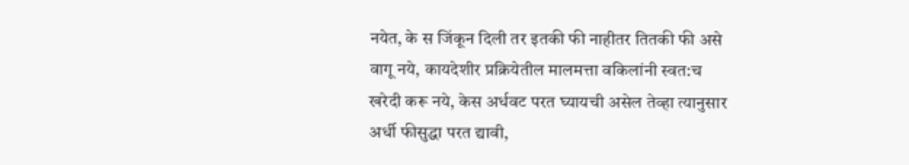नयेत, के स जिंकून दिली तर इतकी फी नाहीतर तितकी फी असे वागू नये, कायदेशीर प्रक्रियेतील मालमत्ता वकिलांनी स्वत:च खरेदी करू नये, केस अर्धवट परत घ्यायची असेल तेव्हा त्यानुसार अर्धी फीसुद्धा परत द्यावी,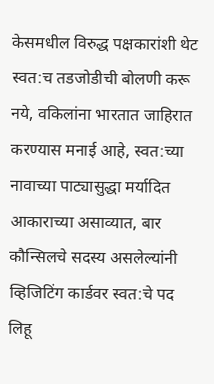केसमधील विरुद्ध पक्षकारांशी थेट स्वत:च तडजोडीची बोलणी करू नये, वकिलांना भारतात जाहिरात करण्यास मनाई आहे, स्वत:च्या नावाच्या पाट्यासुद्धा मर्यादित आकाराच्या असाव्यात, बार कौन्सिलचे सदस्य असलेल्यांनी व्हिजिटिंग कार्डवर स्वत:चे पद लिहू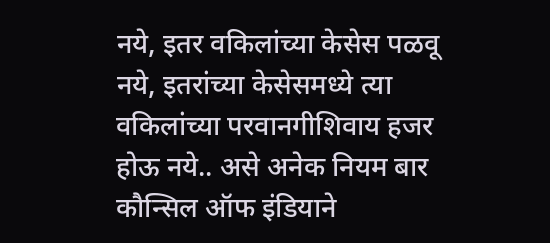नये, इतर वकिलांच्या केसेस पळवू नये, इतरांच्या केसेसमध्ये त्या वकिलांच्या परवानगीशिवाय हजर होऊ नये.. असे अनेक नियम बार कौन्सिल ऑफ इंडियाने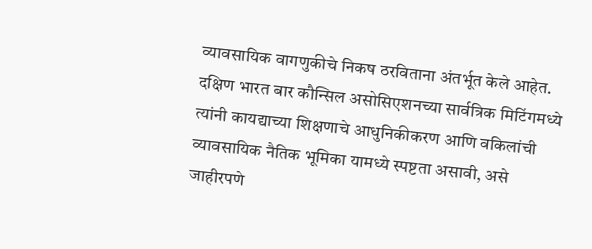व्यावसायिक वागणुकीचे निकष ठरविताना अंतर्भूत केले आहेत. दक्षिण भारत बार कौन्सिल असोसिएशनच्या सार्वत्रिक मिटिंगमध्ये त्यांनी कायद्याच्या शिक्षणाचे आधुनिकीकरण आणि वकिलांची व्यावसायिक नैतिक भूमिका यामध्ये स्पष्टता असावी, असे जाहीरपणे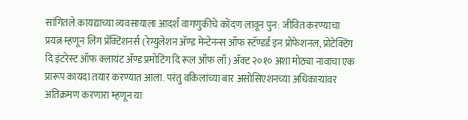सांगितले.कायद्याच्या व्यवसायाला आदर्श वागणुकीचे कोंदण लावून पुन: जीवित करण्याचा प्रयत्न म्हणून लिंग प्रॅक्टिशनर्स (रेग्युलेशन अ‍ॅण्ड मेन्टेनन्स ऑफ स्टॅण्डर्ड इन प्रोफेशनल, प्रोटेक्टिंग दि इंटरेस्ट ऑफ क्लायंट अ‍ॅण्ड प्रमोटिंग दि रूल ऑफ लॉ) अ‍ॅक्ट २०१० अशा मोठ्या नावाचा एक प्रारूप कायदा तयार करण्यात आला. परंतु वकिलांच्या बार असोसिएशनच्या अधिकाऱ्यांवर अतिक्रमण करणारा म्हणून या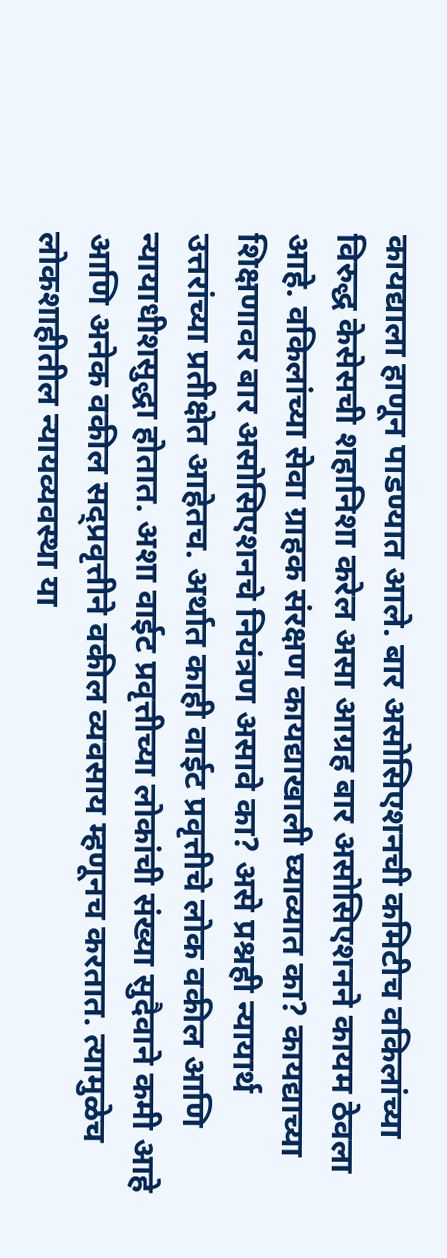कायद्याला हाणून पाडण्यात आले. बार असोसिएशनची कमिटीच वकिलांच्या विरुद्ध केसेसची शहानिशा करेल असा आग्रह बार असोसिएशनने कायम ठेवला आहे. वकिलांच्या सेवा ग्राहक संरक्षण कायद्याखाली घ्याव्यात का? कायद्याच्या शिक्षणावर बार असोसिएशनचे नियंत्रण असावे का? असे प्रश्नही न्यायार्थ उत्तरांच्या प्रतीक्षेत आहेतच. अर्थात काही वाईट प्रवृत्तीचे लोक वकील आणि न्यायाधीशसुद्धा होतात. अशा वाईट प्रवृत्तीच्या लोकांची संख्या सुदैवाने कमी आहे आणि अनेक वकील सद्प्रवृत्तीने वकील व्यवसाय म्हणूनच करतात. त्यामुळेच लोकशाहीतील न्यायव्यवस्था या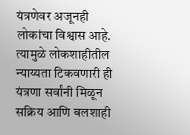यंत्रणेवर अजूनही लोकांचा विश्वास आहे. त्यामुळे लोकशाहीतील न्याय्यता टिकवणारी ही यंत्रणा सर्वांनी मिळून सक्रिय आणि बलशाही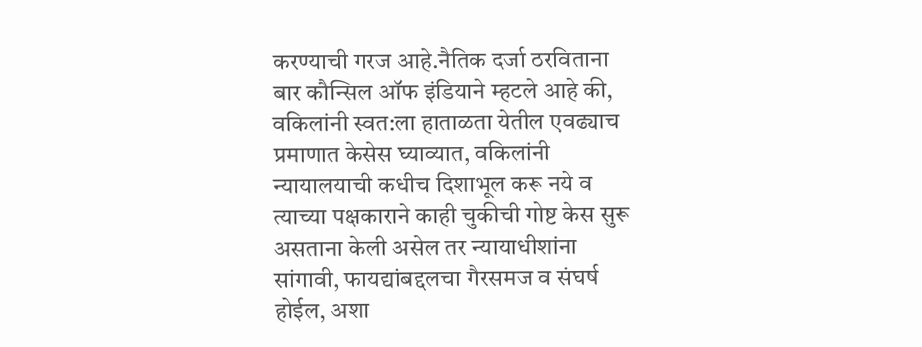करण्याची गरज आहे.नैतिक दर्जा ठरविताना बार कौन्सिल ऑफ इंडियाने म्हटले आहे की, वकिलांनी स्वत:ला हाताळता येतील एवढ्याच प्रमाणात केसेस घ्याव्यात, वकिलांनी न्यायालयाची कधीच दिशाभूल करू नये व त्याच्या पक्षकाराने काही चुकीची गोष्ट केस सुरू असताना केली असेल तर न्यायाधीशांना सांगावी, फायद्यांबद्दलचा गैरसमज व संघर्ष होईल, अशा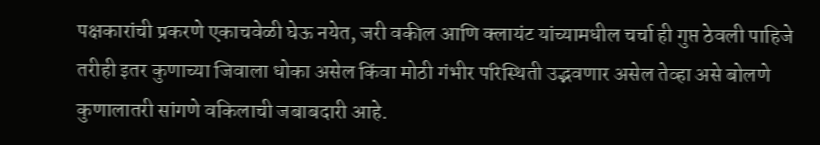पक्षकारांची प्रकरणे एकाचवेळी घेऊ नयेत, जरी वकील आणि क्लायंट यांच्यामधील चर्चा ही गुप्त ठेवली पाहिजे तरीही इतर कुणाच्या जिवाला धोका असेल किंवा मोठी गंभीर परिस्थिती उद्भवणार असेल तेव्हा असे बोलणे कुणालातरी सांगणे वकिलाची जबाबदारी आहे.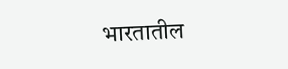भारतातील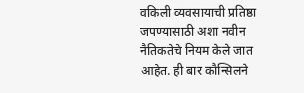वकिली व्यवसायाची प्रतिष्ठा जपण्यासाठी अशा नवीन नैतिकतेचे नियम केले जात आहेत. ही बार कौन्सिलने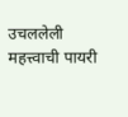उचललेली महत्त्वाची पायरी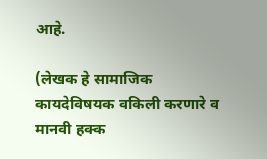आहे.

(लेखक हे सामाजिक कायदेविषयक वकिली करणारे व मानवी हक्क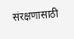संरक्षणासाठी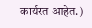कार्यरत आहेत.)